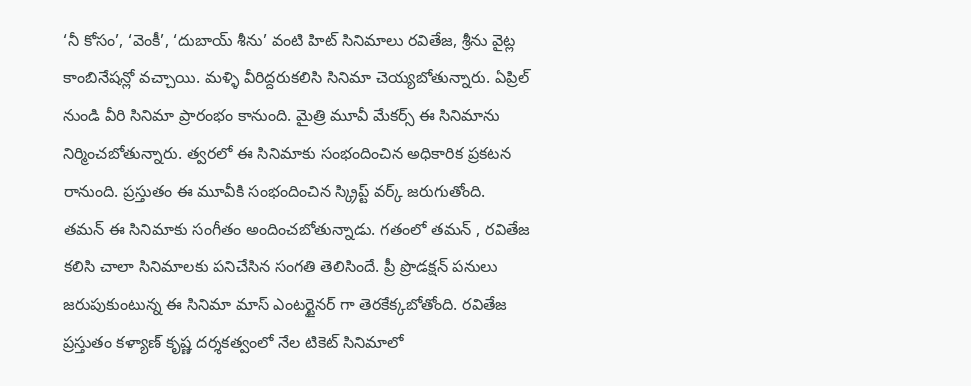‘నీ కోసం’, ‘వెంకీ’, ‘దుబాయ్ శీను’ వంటి హిట్ సినిమాలు రవితేజ, శ్రీను వైట్ల కాంబినేషన్లో వచ్చాయి. మళ్ళి వీరిద్దరుకలిసి సినిమా చెయ్యబోతున్నారు. ఏప్రిల్ నుండి వీరి సినిమా ప్రారంభం కానుంది. మైత్రి మూవీ మేకర్స్ ఈ సినిమాను నిర్మించబోతున్నారు. త్వరలో ఈ సినిమాకు సంభందించిన అధికారిక ప్రకటన రానుంది. ప్రస్తుతం ఈ మూవీకి సంభందించిన స్క్రిప్ట్ వర్క్ జరుగుతోంది.
తమన్ ఈ సినిమాకు సంగీతం అందించబోతున్నాడు. గతంలో తమన్ , రవితేజ కలిసి చాలా సినిమాలకు పనిచేసిన సంగతి తెలిసిందే. ప్రీ ప్రొడక్షన్ పనులు జరుపుకుంటున్న ఈ సినిమా మాస్ ఎంటర్టైనర్ గా తెరకేక్కబోతోంది. రవితేజ ప్రస్తుతం కళ్యాణ్ కృష్ణ దర్శకత్వంలో నేల టికెట్ సినిమాలో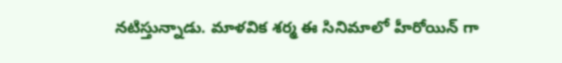నటిస్తున్నాడు. మాళవిక శర్మ ఈ సినిమాలో హీరోయిన్ గా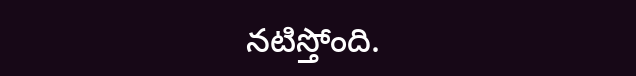నటిస్తోంది.